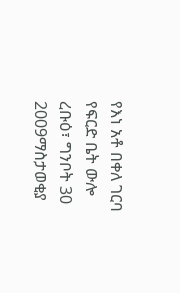የእነ አቶ በቀለ ገርባ የፍርድ ቤት ውሎ
ረቡዕ፣ ግንቦት 30 2009ማስታወቂያ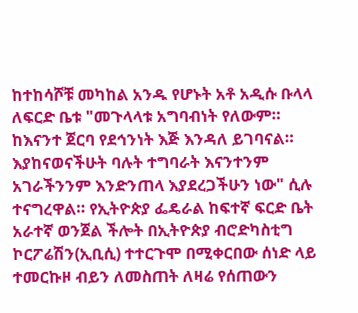ከተከሳሾቹ መካከል አንዱ የሆኑት አቶ አዲሱ ቡላላ ለፍርድ ቤቱ "መጉላላቱ አግባብነት የለውም። ከእናንተ ጀርባ የደኅንነት እጅ እንዳለ ይገባናል። እያከናወናችሁት ባሉት ተግባራት እናንተንም አገራችንንም እንድንጠላ እያደረጋችሁን ነው" ሲሉ ተናግረዋል። የኢትዮጵያ ፌዴራል ከፍተኛ ፍርድ ቤት አራተኛ ወንጀል ችሎት በኢትዮጵያ ብሮድካስቲግ ኮርፖሬሽን(ኢቢሲ) ተተርጉሞ በሚቀርበው ሰነድ ላይ ተመርኩዞ ብይን ለመስጠት ለዛሬ የሰጠውን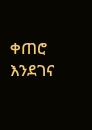ቀጠሮ እንደገና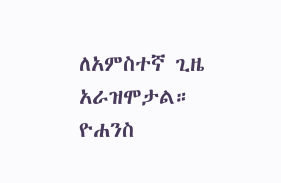ለአምስተኛ ጊዜ አራዝሞታል።
ዮሐንስ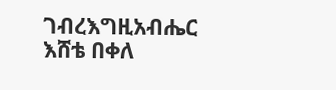ገብረእግዚአብሔር
እሸቴ በቀለ